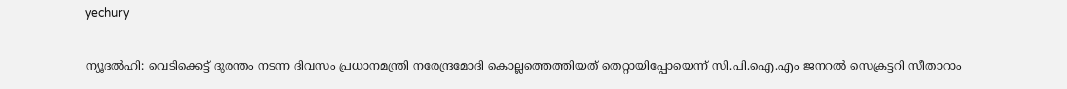yechury

ന്യൂദല്‍ഹി: വെടിക്കെട്ട് ദുരന്തം നടന്ന ദിവസം പ്രധാനമന്ത്രി നരേന്ദ്രമോദി കൊല്ലത്തെത്തിയത് തെറ്റായിപ്പോയെന്ന് സി.പി.ഐ.എം ജനറല്‍ സെക്രട്ടറി സീതാറാം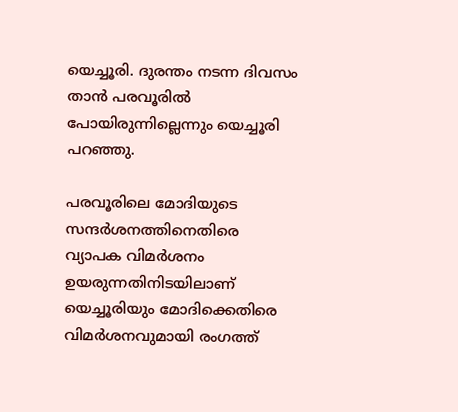യെച്ചൂരി. ദുരന്തം നടന്ന ദിവസം താന്‍ പരവൂരില്‍  പോയിരുന്നില്ലെന്നും യെച്ചൂരി പറഞ്ഞു.

പരവൂരിലെ മോദിയുടെ സന്ദര്‍ശനത്തിനെതിരെ വ്യാപക വിമര്‍ശനം ഉയരുന്നതിനിടയിലാണ് യെച്ചൂരിയും മോദിക്കെതിരെ വിമര്‍ശനവുമായി രംഗത്ത്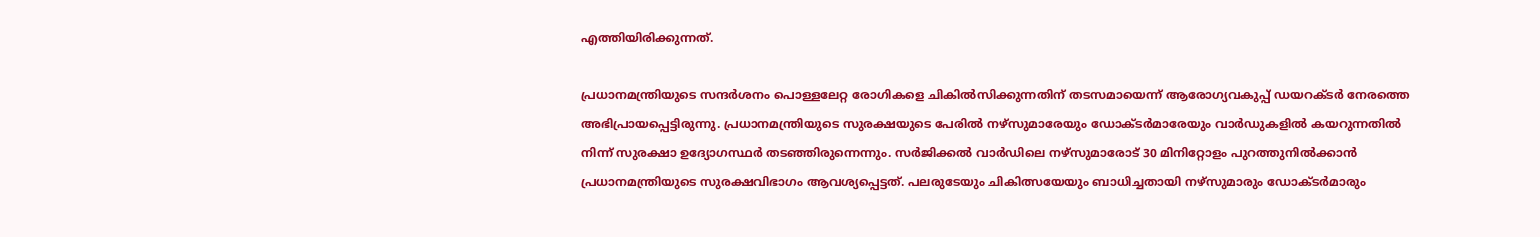എത്തിയിരിക്കുന്നത്.

പ്രധാനമന്ത്രിയുടെ സന്ദര്‍ശനം പൊള്ളലേറ്റ രോഗികളെ ചികില്‍സിക്കുന്നതിന് തടസമായെന്ന് ആരോഗ്യവകുപ്പ് ഡയറക്ടര്‍ നേരത്തെ അഭിപ്രായപ്പെട്ടിരുന്നു. പ്രധാനമന്ത്രിയുടെ സുരക്ഷയുടെ പേരില്‍ നഴ്‌സുമാരേയും ഡോക്ടര്‍മാരേയും വാര്‍ഡുകളില്‍ കയറുന്നതില്‍ നിന്ന് സുരക്ഷാ ഉദ്യോഗസ്ഥര്‍ തടഞ്ഞിരുന്നെന്നും. സര്‍ജിക്കല്‍ വാര്‍ഡിലെ നഴ്‌സുമാരോട് 30 മിനിറ്റോളം പുറത്തുനില്‍ക്കാന്‍ പ്രധാനമന്ത്രിയുടെ സുരക്ഷവിഭാഗം ആവശ്യപ്പെട്ടത്. പലരുടേയും ചികിത്സയേയും ബാധിച്ചതായി നഴ്‌സുമാരും ഡോക്ടര്‍മാരും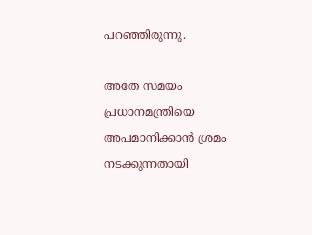പറഞ്ഞിരുന്നു.

അതേ സമയം പ്രധാനമന്ത്രിയെ അപമാനിക്കാന്‍ ശ്രമം നടക്കുന്നതായി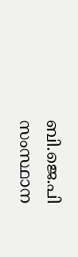ബി.ജെ.പി സംസ്ഥാന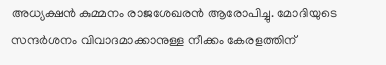അധ്യക്ഷന്‍ കുമ്മനം രാജശേഖരന്‍ ആരോപിച്ചു. മോദിയുടെ സന്ദര്‍ശനം വിവാദമാക്കാനുള്ള നീക്കം കേരളത്തിന്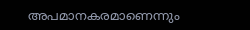അപമാനകരമാണെന്നും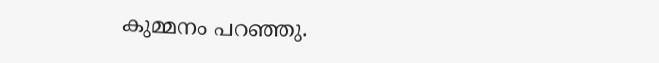കുമ്മനം പറഞ്ഞു.